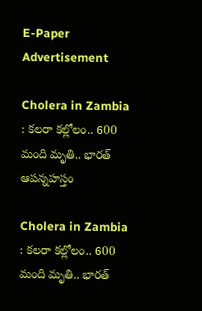E-Paper
Advertisement

Cholera in Zambia : కలరా కల్లోలం.. 600 మంది మృతి.. భారత్ ఆపన్నహస్తం

Cholera in Zambia : కలరా కల్లోలం.. 600 మంది మృతి.. భారత్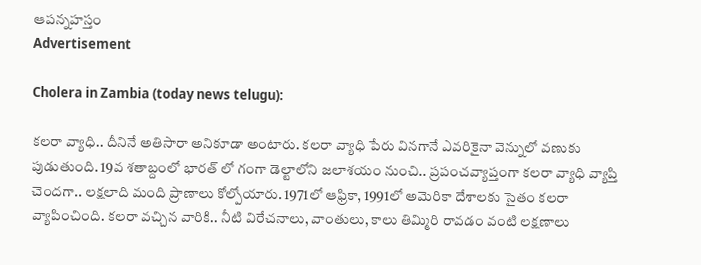ఆపన్నహస్తం
Advertisement

Cholera in Zambia (today news telugu):

కలరా వ్యాధి.. దీనినే అతిసారా అనికూడా అంటారు. కలరా వ్యాధి పేరు వినగానే ఎవరికైనా వెన్నులో వణుకు పుడుతుంది. 19వ శతాబ్దంలో భారత్ లో గంగా డెల్టాలోని జలాశయం నుంచి.. ప్రపంచవ్యాప్తంగా కలరా వ్యాధి వ్యాప్తి చెందగా.. లక్షలాది మంది ప్రాణాలు కోల్పోయారు. 1971లో ఆఫ్రికా, 1991లో అమెరికా దేశాలకు సైతం కలరా వ్యాపించింది. కలరా వచ్చిన వారికి.. నీటి విరేచనాలు, వాంతులు, కాలు తిమ్మిరి రావడం వంటి లక్షణాలు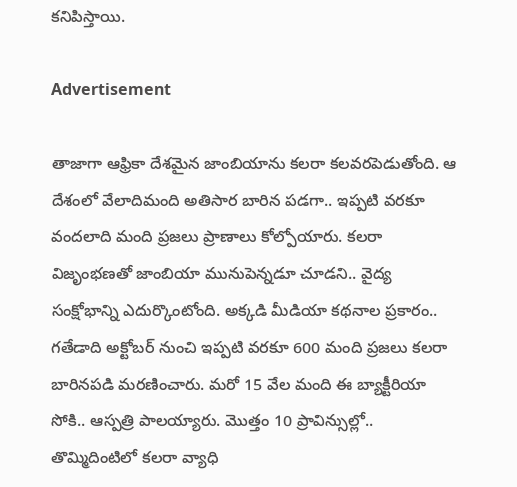కనిపిస్తాయి.

Advertisement

తాజాగా ఆఫ్రికా దేశమైన జాంబియాను కలరా కలవరపెడుతోంది. ఆ దేశంలో వేలాదిమంది అతిసార బారిన పడగా.. ఇప్పటి వరకూ వందలాది మంది ప్రజలు ప్రాణాలు కోల్పోయారు. కలరా విజృంభణతో జాంబియా మునుపెన్నడూ చూడని.. వైద్య సంక్షోభాన్ని ఎదుర్కొంటోంది. అక్కడి మీడియా కథనాల ప్రకారం.. గతేడాది అక్టోబర్ నుంచి ఇప్పటి వరకూ 600 మంది ప్రజలు కలరా బారినపడి మరణించారు. మరో 15 వేల మంది ఈ బ్యాక్టీరియా సోకి.. ఆస్పత్రి పాలయ్యారు. మొత్తం 10 ప్రావిన్సుల్లో.. తొమ్మిదింటిలో కలరా వ్యాధి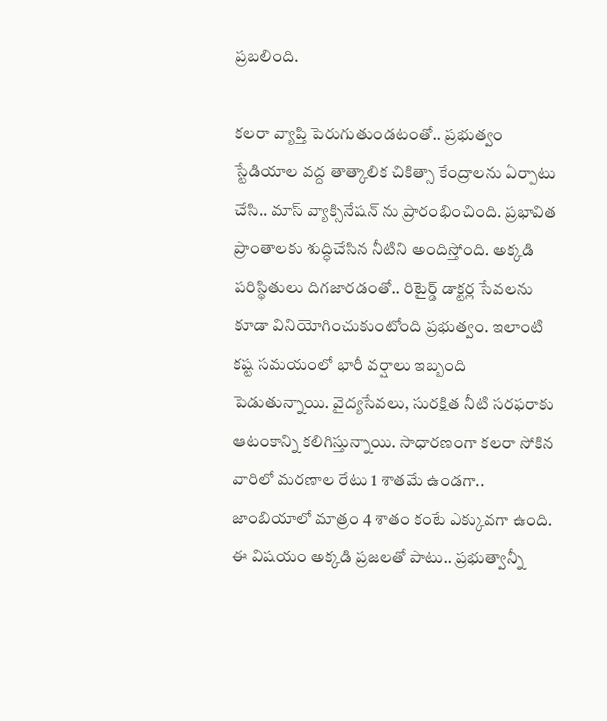ప్రబలింది.

కలరా వ్యాప్తి పెరుగుతుండటంతో.. ప్రభుత్వం స్టేడియాల వద్ద తాత్కాలిక చికిత్సా కేంద్రాలను ఏర్పాటు చేసి.. మాస్ వ్యాక్సినేషన్ ను ప్రారంభించింది. ప్రభావిత ప్రాంతాలకు శుద్ధిచేసిన నీటిని అందిస్తోంది. అక్కడి పరిస్థితులు దిగజారడంతో.. రిటైర్డ్ డాక్టర్ల సేవలను కూడా వినియోగించుకుంటోంది ప్రభుత్వం. ఇలాంటి కష్ట సమయంలో భారీ వర్షాలు ఇబ్బంది పెడుతున్నాయి. వైద్యసేవలు, సురక్షిత నీటి సరఫరాకు ఆటంకాన్ని కలిగిస్తున్నాయి. సాధారణంగా కలరా సోకిన వారిలో మరణాల రేటు 1 శాతమే ఉండగా.. జాంబియాలో మాత్రం 4 శాతం కంటే ఎక్కువగా ఉంది. ఈ విషయం అక్కడి ప్రజలతో పాటు.. ప్రభుత్వాన్నీ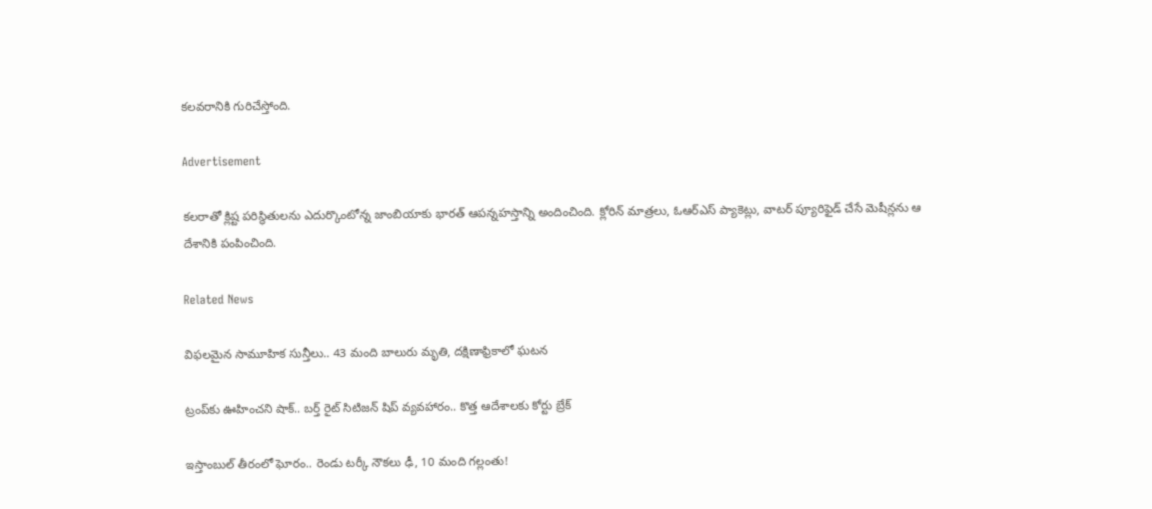కలవరానికి గురిచేస్తోంది.

Advertisement

కలరాతో క్లిష్ట పరిస్థితులను ఎదుర్కొంటోన్న జాంబియాకు భారత్ ఆపన్నహస్తాన్ని అందించింది. క్లోరిన్ మాత్రలు, ఓఆర్ఎస్ ప్యాకెట్లు, వాటర్ ప్యూరిఫైడ్ చేసే మెషీన్లను ఆ దేశానికి పంపించింది.

Related News

విఫలమైన సామూహిక సున్తీలు.. 43 మంది బాలురు మృతి, దక్షిణాఫ్రికాలో ఘటన

ట్రంప్‌‌కు ఊహించని షాక్‌.. బర్త్ రైట్ సిటిజన్ షిప్ వ్యవహారం.. కొత్త ఆదేశాలకు కోర్టు బ్రేక్

ఇస్తాంబుల్ తీరంలో ఘోరం.. రెండు టర్కీ నౌకలు ఢీ, 10 మంది గల్లంతు!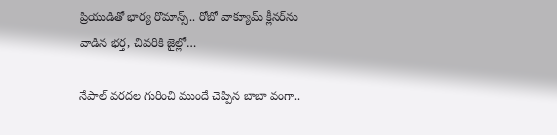ప్రియుడితో భార్య రొమాన్స్.. రోబో వాక్యూమ్ క్లీనర్‌ను వాడిన భర్త, చివరికి జైల్లో…

నేపాల్ వరదల గురించి ముందే చెప్పిన బాబా వంగా..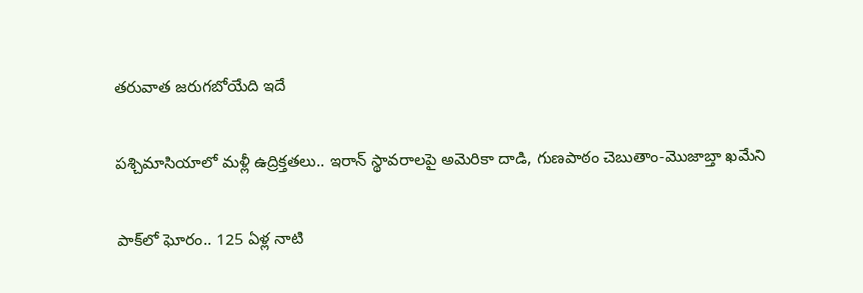తరువాత జరుగబోయేది ఇదే

పశ్చిమాసియాలో మళ్లీ ఉద్రిక్తతలు.. ఇరాన్ స్థావరాలపై అమెరికా దాడి, గుణపాఠం చెబుతాం-మొజాబ్తా ఖమేని

పాక్‌లో ఘోరం.. 125 ఏళ్ల నాటి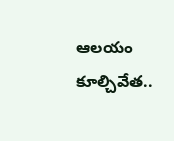ఆలయం కూల్చివేత..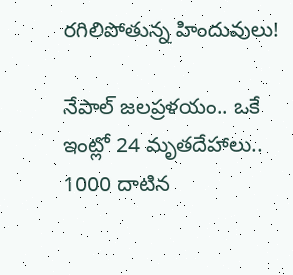రగిలిపోతున్న హిందువులు!

నేపాల్ జలప్రళయం.. ఒకే ఇంట్లో 24 మృతదేహాలు.. 1000 దాటిన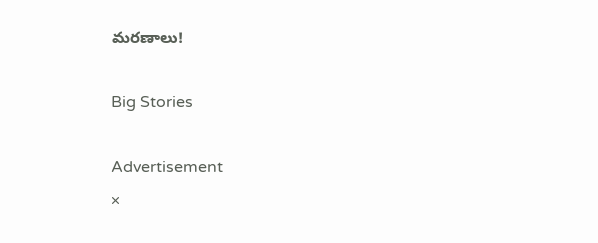మరణాలు!

Big Stories

Advertisement
×